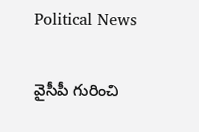Political News

వైసీపీ గురించి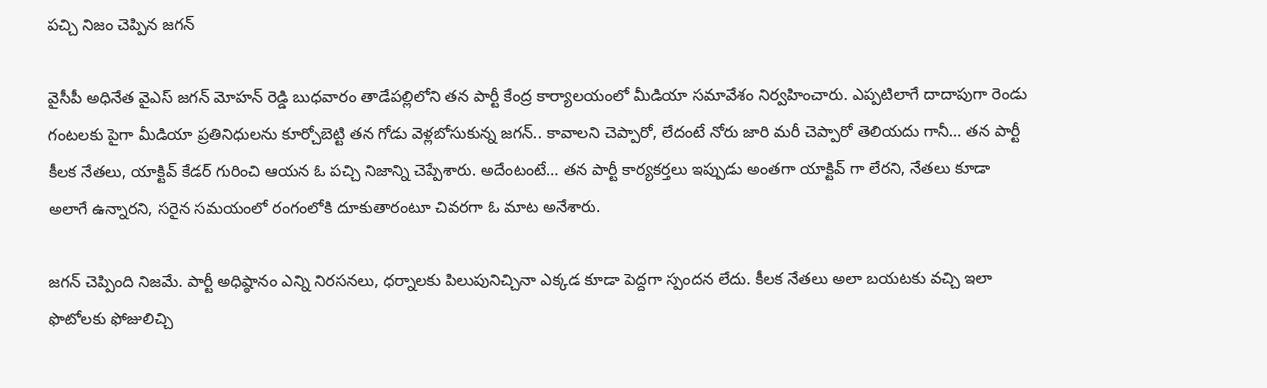పచ్చి నిజం చెప్పిన జగన్

వైసీపీ అధినేత వైఎస్ జగన్ మోహన్ రెడ్డి బుధవారం తాడేపల్లిలోని తన పార్టీ కేంద్ర కార్యాలయంలో మీడియా సమావేశం నిర్వహించారు. ఎప్పటిలాగే దాదాపుగా రెండు గంటలకు పైగా మీడియా ప్రతినిధులను కూర్చోబెట్టి తన గోడు వెళ్లబోసుకున్న జగన్.. కావాలని చెప్పారో, లేదంటే నోరు జారి మరీ చెప్పారో తెలియదు గానీ… తన పార్టీ కీలక నేతలు, యాక్టివ్ కేడర్ గురించి ఆయన ఓ పచ్చి నిజాన్ని చెప్పేశారు. అదేంటంటే… తన పార్టీ కార్యకర్తలు ఇప్పుడు అంతగా యాక్టివ్ గా లేరని, నేతలు కూడా అలాగే ఉన్నారని, సరైన సమయంలో రంగంలోకి దూకుతారంటూ చివరగా ఓ మాట అనేశారు.

జగన్ చెప్పింది నిజమే. పార్టీ అధిష్ఠానం ఎన్ని నిరసనలు, ధర్నాలకు పిలుపునిచ్చినా ఎక్కడ కూడా పెద్దగా స్పందన లేదు. కీలక నేతలు అలా బయటకు వచ్చి ఇలా ఫొటోలకు ఫోజులిచ్చి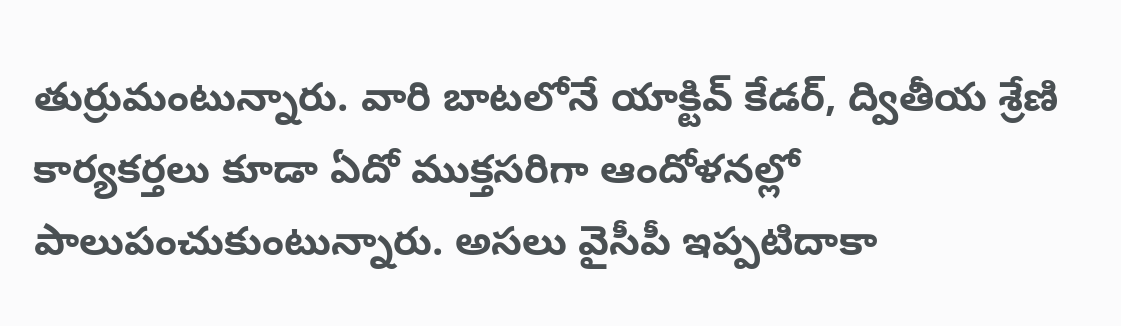తుర్రుమంటున్నారు. వారి బాటలోనే యాక్టివ్ కేడర్, ద్వితీయ శ్రేణి కార్యకర్తలు కూడా ఏదో ముక్తసరిగా ఆందోళనల్లో పాలుపంచుకుంటున్నారు. అసలు వైసీపీ ఇప్పటిదాకా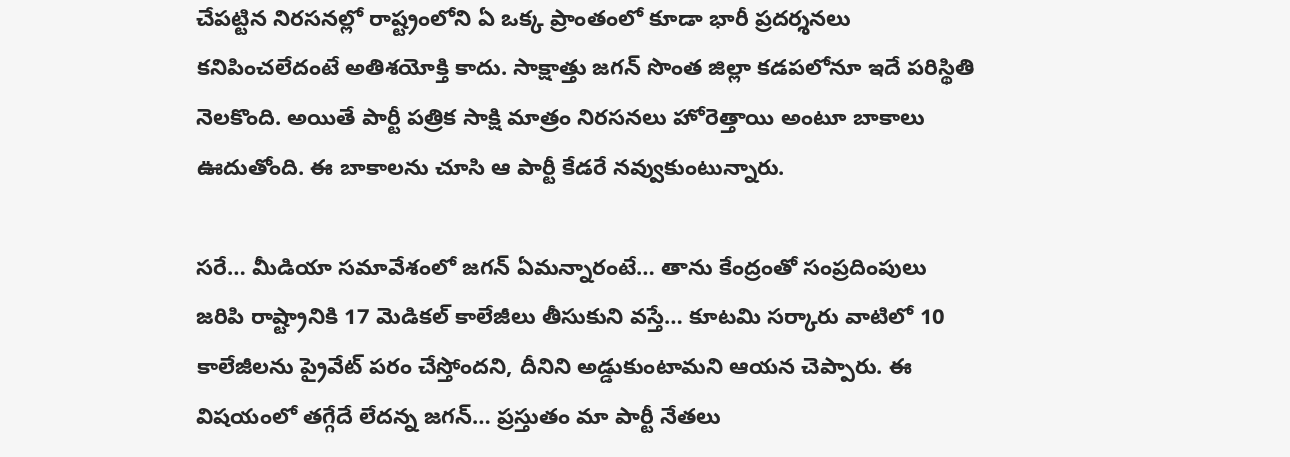చేపట్టిన నిరసనల్లో రాష్ట్రంలోని ఏ ఒక్క ప్రాంతంలో కూడా భారీ ప్రదర్శనలు కనిపించలేదంటే అతిశయోక్తి కాదు. సాక్షాత్తు జగన్ సొంత జిల్లా కడపలోనూ ఇదే పరిస్థితి నెలకొంది. అయితే పార్టీ పత్రిక సాక్షి మాత్రం నిరసనలు హోరెత్తాయి అంటూ బాకాలు ఊదుతోంది. ఈ బాకాలను చూసి ఆ పార్టీ కేడరే నవ్వుకుంటున్నారు.

సరే… మీడియా సమావేశంలో జగన్ ఏమన్నారంటే… తాను కేంద్రంతో సంప్రదింపులు జరిపి రాష్ట్రానికి 17 మెడికల్ కాలేజీలు తీసుకుని వస్తే… కూటమి సర్కారు వాటిలో 10 కాలేజీలను ప్రైవేట్ పరం చేస్తోందని, దీనిని అడ్డుకుంటామని ఆయన చెప్పారు. ఈ విషయంలో తగ్గేదే లేదన్న జగన్… ప్రస్తుతం మా పార్టీ నేతలు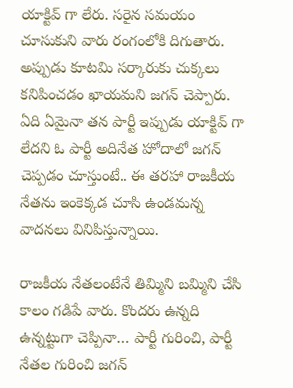యాక్టివ్ గా లేరు. సరైన సమయం చూసుకుని వారు రంగంలోకి దిగుతారు. అప్పుడు కూటమి సర్కారుకు చుక్కలు కనిపించడం ఖాయమని జగన్ చెప్పారు. ఏది ఏమైనా తన పార్టీ ఇప్పుడు యాక్టివ్ గా లేదని ఓ పార్టీ అదినేత హోదాలో జగన్ చెప్పడం చూస్తుంటే.. ఈ తరహా రాజకీయ నేతను ఇంకెక్కడ చూసి ఉండమన్న వాదనలు వినిపిస్తున్నాయి.

రాజకీయ నేతలంటేనే తిమ్మిని బమ్మిని చేసి కాలం గడిపే వారు. కొందరు ఉన్నది ఉన్నట్టుగా చెప్పినా… పార్టీ గురించి, పార్టీ నేతల గురించి జగన్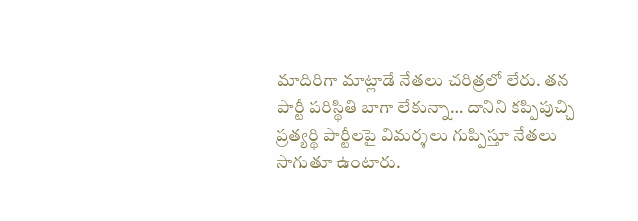మాదిరిగా మాట్లాడే నేతలు చరిత్రలో లేరు. తన పార్టీ పరిస్థితి బాగా లేకున్నా… దానిని కప్పిపుచ్చి ప్రత్యర్థి పార్టీలపై విమర్శలు గుప్పిస్తూ నేతలు సాగుతూ ఉంటారు.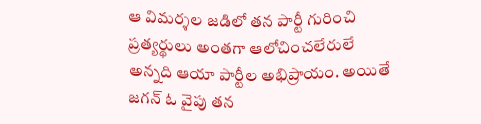ఆ విమర్శల జడిలో తన పార్టీ గురించి ప్రత్యర్థులు అంతగా ఆలోచించలేరులే అన్నది ఆయా పార్టీల అభిప్రాయం. అయితే జగన్ ఓ వైపు తన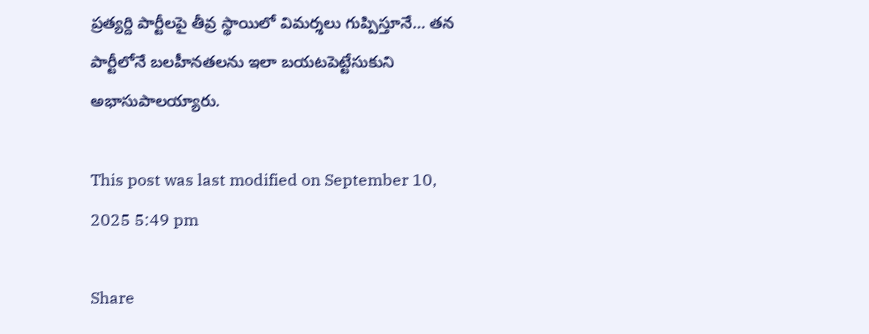ప్రత్యర్ది పార్టీలపై తీవ్ర స్థాయిలో విమర్శలు గుప్పిస్తూనే… తన పార్టీలోనే బలహీనతలను ఇలా బయటపెట్టేసుకుని అభాసుపాలయ్యారు.

This post was last modified on September 10, 2025 5:49 pm

Share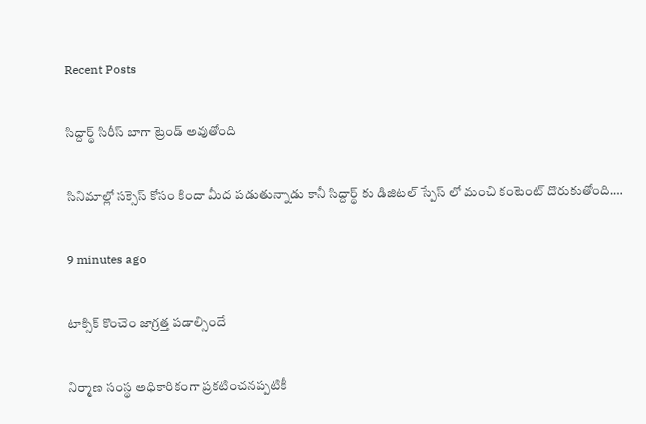Recent Posts

సిద్దార్థ్ సిరీస్ బాగా ట్రెండ్ అవుతోంది

సినిమాల్లో సక్సెస్ కోసం కిందా మీద పడుతున్నాడు కానీ సిద్దార్థ్ కు డిజిటల్ స్పేస్ లో మంచి కంటెంట్ దొరుకుతోంది.…

9 minutes ago

టాక్సిక్ కొంచెం జాగ్రత్త పడాల్సిందే

నిర్మాణ సంస్థ అధికారికంగా ప్రకటించనప్పటికీ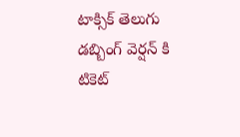టాక్సిక్ తెలుగు డబ్బింగ్ వెర్షన్ కి టికెట్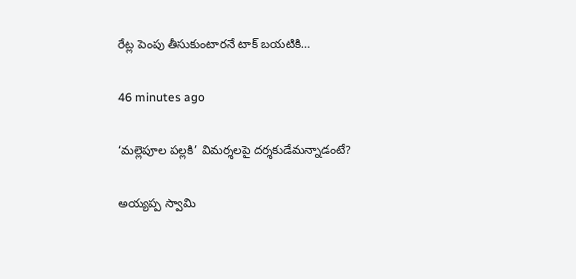రేట్ల పెంపు తీసుకుంటారనే టాక్ బయటికి…

46 minutes ago

‘మల్లెపూల పల్లకి’ విమర్శలపై దర్శకుడేమన్నాడంటే?

అయ్యప్ప స్వామి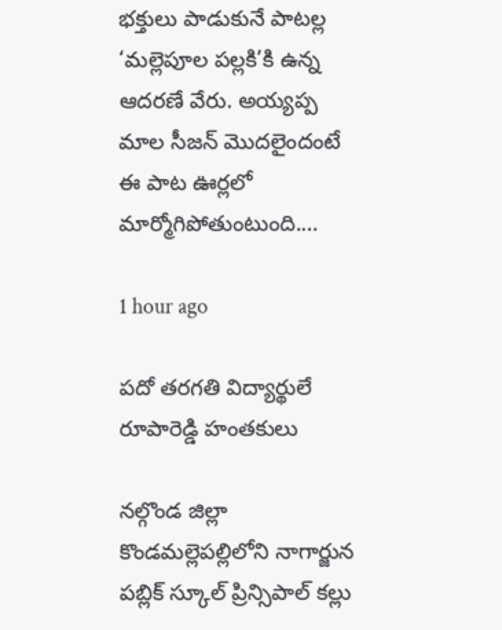భక్తులు పాడుకునే పాటల్ల ‘మల్లెపూల పల్లకి’కి ఉన్న ఆదరణే వేరు. అయ్యప్ప మాల సీజన్ మొదలైందంటే ఈ పాట ఊర్లలో మార్మోగిపోతుంటుంది.…

1 hour ago

పదో తరగతి విద్యార్థులే రూపారెడ్డి హంతకులు

నల్గొండ జిల్లా కొండమల్లెపల్లిలోని నాగార్జున పబ్లిక్ స్కూల్ ప్రిన్సిపాల్ కల్లు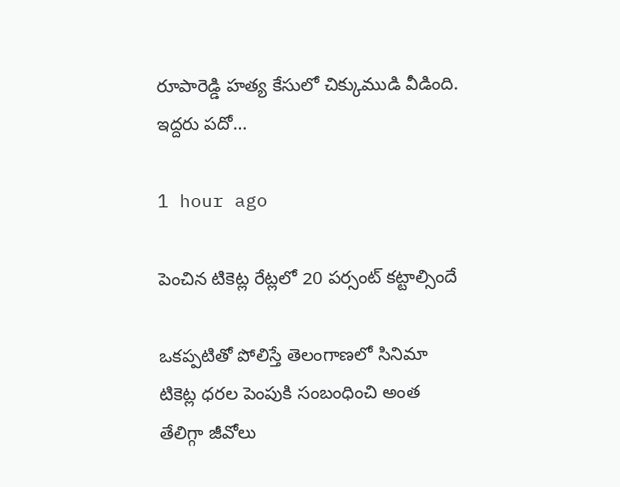రూపారెడ్డి హత్య కేసులో చిక్కుముడి వీడింది. ఇద్దరు పదో…

1 hour ago

పెంచిన టికెట్ల రేట్లలో 20 పర్సంట్ కట్టాల్సిందే

ఒకప్పటితో పోలిస్తే తెలంగాణలో సినిమా టికెట్ల ధరల పెంపుకి సంబంధించి అంత తేలిగ్గా జీవోలు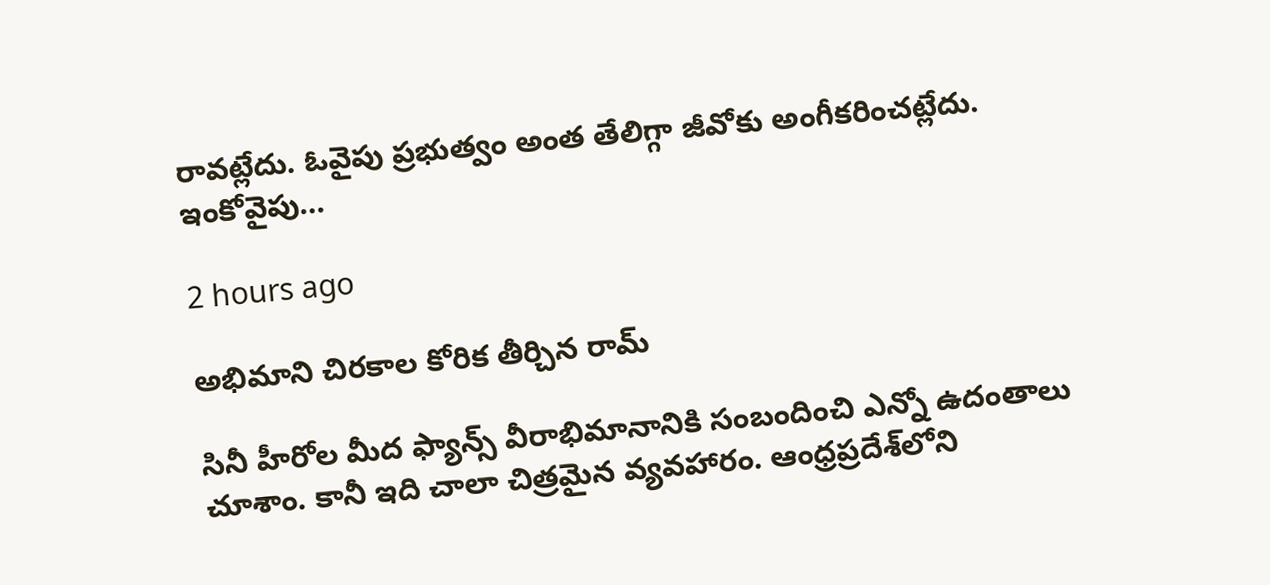రావట్లేదు. ఓవైపు ప్రభుత్వం అంత తేలిగ్గా జీవోకు అంగీకరించట్లేదు. ఇంకోవైపు…

2 hours ago

అభిమాని చిరకాల కోరిక తీర్చిన రామ్

సినీ హీరోల మీద ఫ్యాన్స్ వీరాభిమానానికి సంబందించి ఎన్నో ఉదంతాలు చూశాం. కానీ ఇది చాలా చిత్రమైన వ్యవహారం. ఆంధ్రప్రదేశ్‌లోని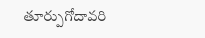తూర్పుగోదావరి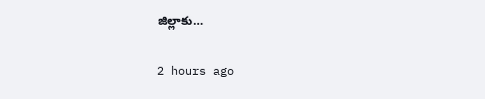జిల్లాకు…

2 hours ago